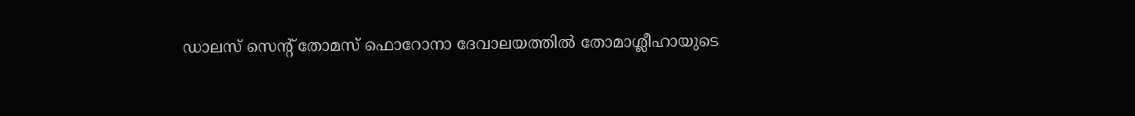ഡാലസ് സെന്റ് തോമസ് ഫൊറോനാ ദേവാലയത്തിൽ തോമാശ്ലീഹായുടെ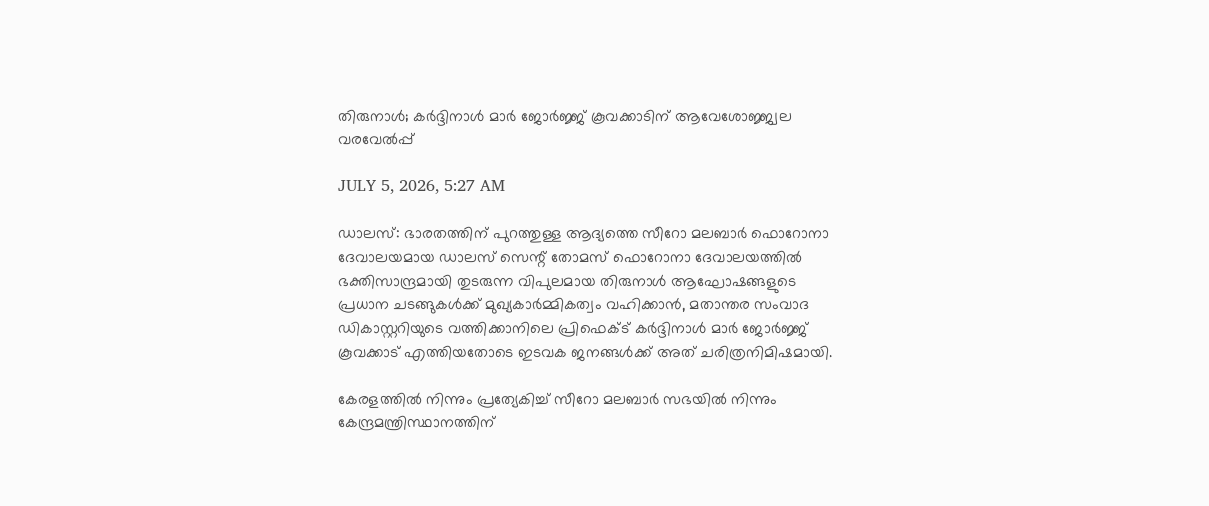തിരുനാൾ; കർദ്ദിനാൾ മാർ ജോർജ്ജ് കൂവക്കാടിന് ആവേശോജ്ജ്വല വരവേൽപ്പ്

JULY 5, 2026, 5:27 AM

ഡാലസ്: ഭാരതത്തിന് പുറത്തുള്ള ആദ്യത്തെ സീറോ മലബാർ ഫൊറോനാ ദേവാലയമായ ഡാലസ് സെന്റ് തോമസ് ഫൊറോനാ ദേവാലയത്തിൽ ഭക്തിസാന്ദ്രമായി തുടരുന്ന വിപുലമായ തിരുനാൾ ആഘോഷങ്ങളുടെ പ്രധാന ചടങ്ങുകൾക്ക് മുഖ്യകാർമ്മികത്വം വഹിക്കാൻ, മതാന്തര സംവാദ ഡികാസ്റ്ററിയുടെ വത്തിക്കാനിലെ പ്രിഫെക്ട് കർദ്ദിനാൾ മാർ ജോർജ്ജ് കൂവക്കാട് എത്തിയതോടെ ഇടവക ജനങ്ങൾക്ക് അത് ചരിത്രനിമിഷമായി.

കേരളത്തിൽ നിന്നും പ്രത്യേകിച്ച് സീറോ മലബാർ സഭയിൽ നിന്നും കേന്ദ്രമന്ത്രിസ്ഥാനത്തിന്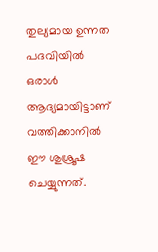തുല്യമായ ഉന്നത പദവിയിൽ ഒരാൾ ആദ്യമായിട്ടാണ് വത്തിക്കാനിൽ ഈ ശുശ്രൂഷ ചെയ്യുന്നത്.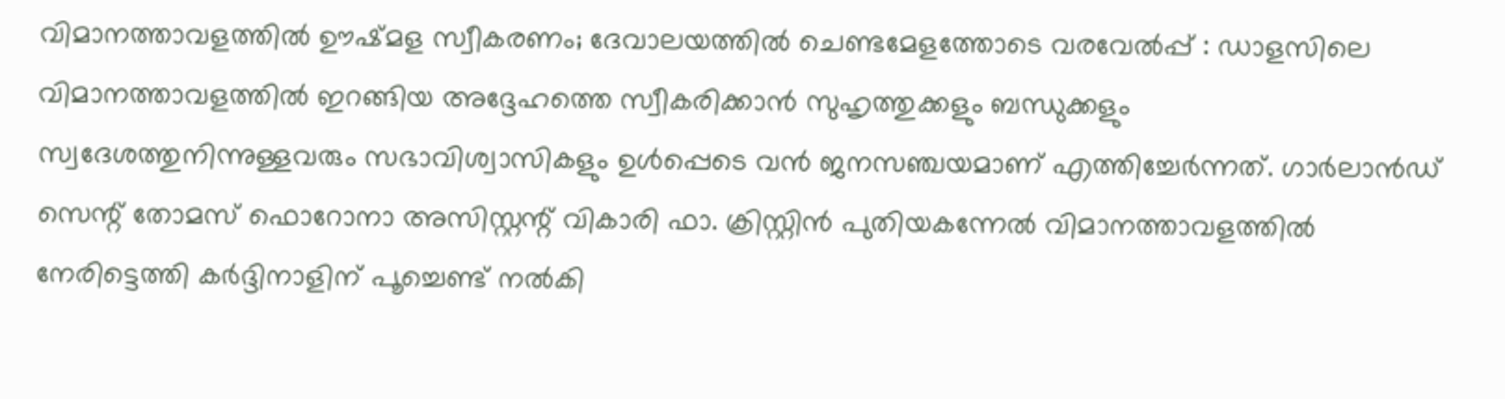വിമാനത്താവളത്തിൽ ഊഷ്മള സ്വീകരണം; ദേവാലയത്തിൽ ചെണ്ടമേളത്തോടെ വരവേൽപ്പ് : ഡാളസിലെ വിമാനത്താവളത്തിൽ ഇറങ്ങിയ അദ്ദേഹത്തെ സ്വീകരിക്കാൻ സുഹൃത്തുക്കളും ബന്ധുക്കളും സ്വദേശത്തുനിന്നുള്ളവരും സഭാവിശ്വാസികളും ഉൾപ്പെടെ വൻ ജനസഞ്ചയമാണ് എത്തിച്ചേർന്നത്. ഗാർലാൻഡ് സെന്റ് തോമസ് ഫൊറോനാ അസിസ്റ്റന്റ് വികാരി ഫാ. ക്രിസ്റ്റിൻ പുതിയകന്നേൽ വിമാനത്താവളത്തിൽ നേരിട്ടെത്തി കർദ്ദിനാളിന് പൂച്ചെണ്ട് നൽകി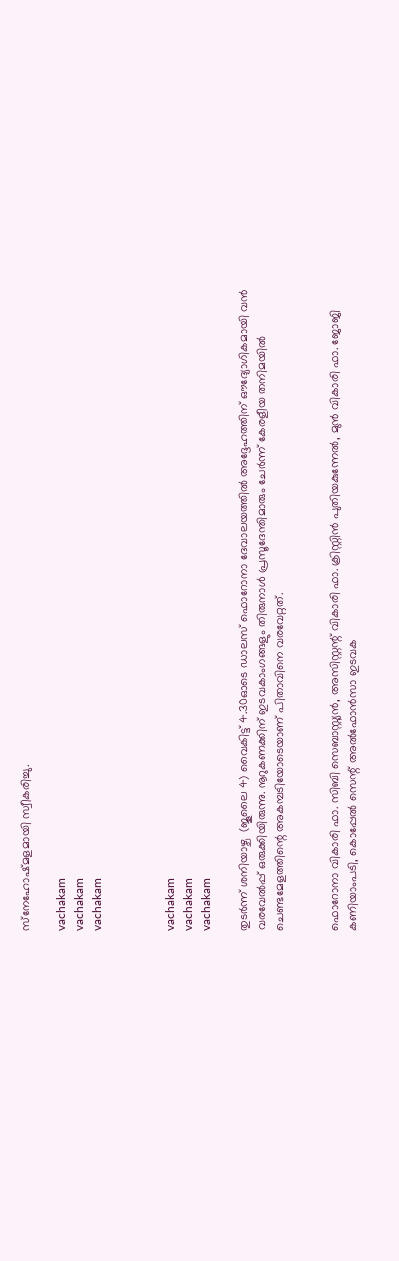സ്‌നേഹോഷ്മളമായി സ്വീകരിച്ചു.

vachakam
vachakam
vachakam



vachakam
vachakam
vachakam

തുടർന്ന് ശനിയാഴ്ച  (ജൂലൈ 4) വൈകിട്ട് 4.30ഓടെ ഡാലസ് ഫൊറോനാ ദേവാലയത്തിൽ അദ്ദേഹത്തിന് ഔദ്യോഗികമായി വൻ വരവേൽപ്പ് ഒരുക്കിയിരുന്നു. നൂറുകണക്കിന് ഇടവകാംഗങ്ങളും തിരുനാൾ പ്രസൂദേന്തിമാരും ചേർന്ന് കേരളീയ തനിമയിൽ ചെണ്ടമേളത്തിന്റെ അകമ്പടിയോടെയാണ് പിതാവിനെ വരവേറ്റത്.


ഫൊറോനാ വികാരി ഫാ. സിബി സെബാസ്റ്റ്യൻ, അസിസ്റ്റന്റ് വികാരി ഫാ. ക്രിസ്റ്റിൻ പുതിയകുന്നേൽ, മുൻ വികാരി ഫാ. ജോജി കണിയാംപടി, കൊപ്പേൽ സെന്റ് അൽഫോൻസാ ഇടവക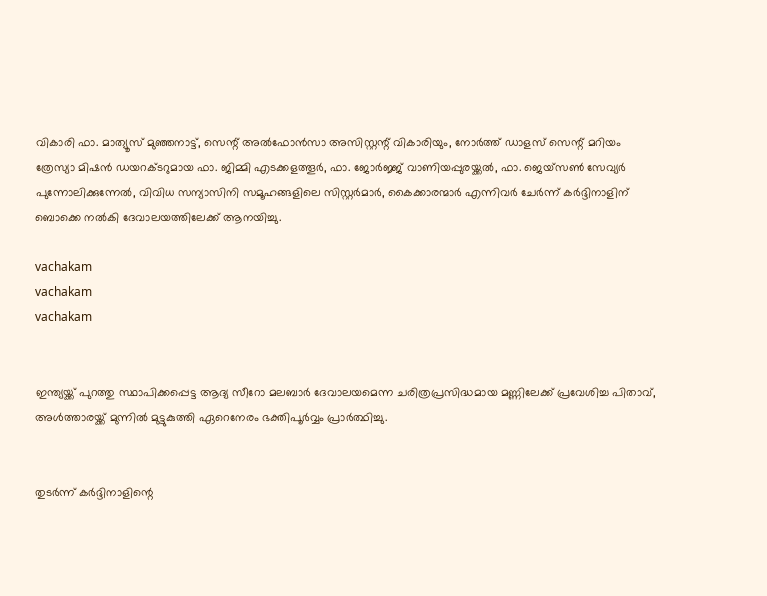വികാരി ഫാ. മാത്യൂസ് മുഞ്ഞനാട്ട്, സെന്റ് അൽഫോൻസാ അസിസ്റ്റന്റ് വികാരിയും, നോർത്ത് ഡാളസ് സെന്റ് മറിയം ത്രേസ്യാ മിഷൻ ഡയറക്ടറുമായ ഫാ. ജിമ്മി എടക്കളത്തൂർ, ഫാ. ജോർജ്ജ് വാണിയപ്പുരയ്ക്കൽ, ഫാ. ജെയ്‌സൺ സേവ്യർ പുന്നോലിക്കുന്നേൽ, വിവിധ സന്യാസിനി സമൂഹങ്ങളിലെ സിസ്റ്റർമാർ, കൈക്കാരന്മാർ എന്നിവർ ചേർന്ന് കർദ്ദിനാളിന് ബൊക്കെ നൽകി ദേവാലയത്തിലേക്ക് ആനയിച്ചു.

vachakam
vachakam
vachakam


ഇന്ത്യയ്ക്ക് പുറത്തു സ്ഥാപിക്കപ്പെട്ട ആദ്യ സീറോ മലബാർ ദേവാലയമെന്ന ചരിത്രപ്രസിദ്ധമായ മണ്ണിലേക്ക് പ്രവേശിച്ച പിതാവ്, അൾത്താരയ്ക്ക് മുന്നിൽ മുട്ടുകുത്തി ഏറെനേരം ഭക്തിപൂർവ്വം പ്രാർത്ഥിച്ചു.


തുടർന്ന് കർദ്ദിനാളിന്റെ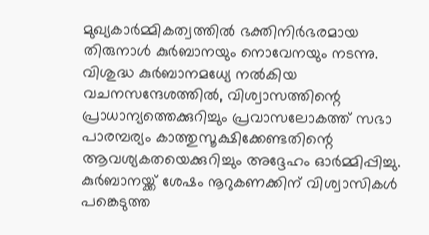മുഖ്യകാർമ്മികത്വത്തിൽ ഭക്തിനിർഭരമായ തിരുനാൾ കുർബാനയും നൊവേനയും നടന്നു. വിശുദ്ധ കുർബാനമധ്യേ നൽകിയ വചനസന്ദേശത്തിൽ, വിശ്വാസത്തിന്റെ പ്രാധാന്യത്തെക്കുറിച്ചും പ്രവാസലോകത്ത് സഭാ പാരമ്പര്യം കാത്തുസൂക്ഷിക്കേണ്ടതിന്റെ ആവശ്യകതയെക്കുറിച്ചും അദ്ദേഹം ഓർമ്മിപ്പിച്ചു. കുർബാനയ്ക്ക് ശേഷം നൂറുകണക്കിന് വിശ്വാസികൾ പങ്കെടുത്ത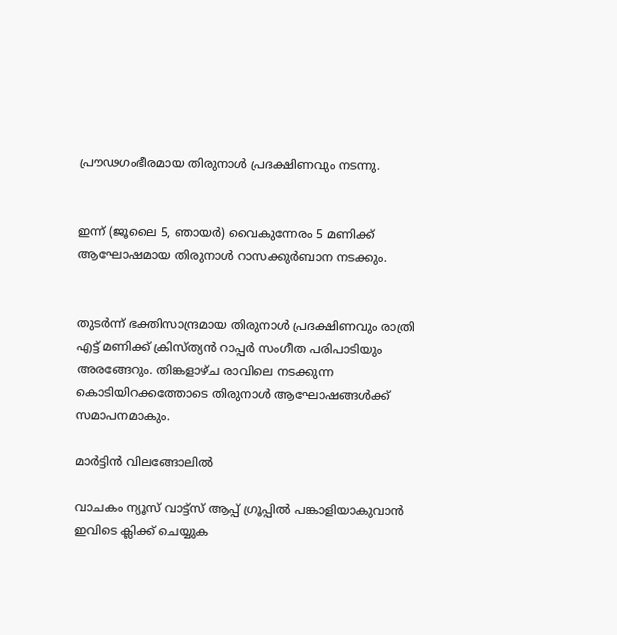പ്രൗഢഗംഭീരമായ തിരുനാൾ പ്രദക്ഷിണവും നടന്നു.


ഇന്ന് (ജൂലൈ 5, ഞായർ) വൈകുന്നേരം 5 മണിക്ക് ആഘോഷമായ തിരുനാൾ റാസക്കുർബാന നടക്കും.


തുടർന്ന് ഭക്തിസാന്ദ്രമായ തിരുനാൾ പ്രദക്ഷിണവും രാത്രി എട്ട് മണിക്ക് ക്രിസ്ത്യൻ റാപ്പർ സംഗീത പരിപാടിയും അരങ്ങേറും. തിങ്കളാഴ്ച രാവിലെ നടക്കുന്ന കൊടിയിറക്കത്തോടെ തിരുനാൾ ആഘോഷങ്ങൾക്ക് സമാപനമാകും.

മാർട്ടിൻ വിലങ്ങോലിൽ

വാചകം ന്യൂസ് വാട്ട്സ് ആപ്പ് ഗ്രൂപ്പിൽ പങ്കാളിയാകുവാൻ ഇവിടെ ക്ലിക്ക് ചെയ്യുക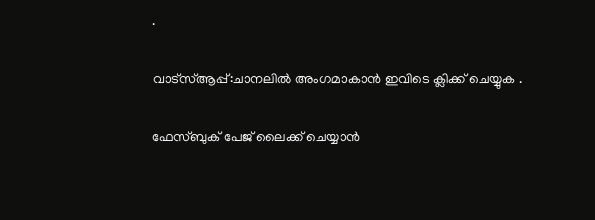.

വാട്സ്ആപ്പ്:ചാനലിൽ അംഗമാകാൻ ഇവിടെ ക്ലിക്ക് ചെയ്യുക .

ഫേസ്ബുക് പേജ് ലൈക്ക് ചെയ്യാൻ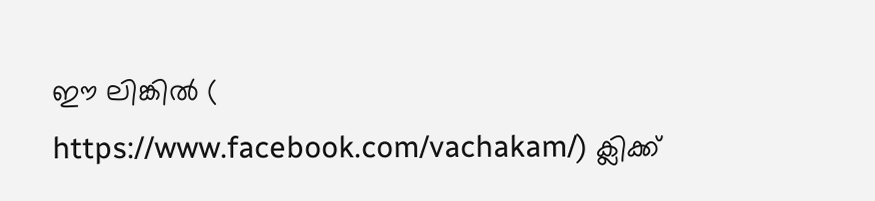ഈ ലിങ്കിൽ (
https://www.facebook.com/vachakam/) ക്ലിക്ക്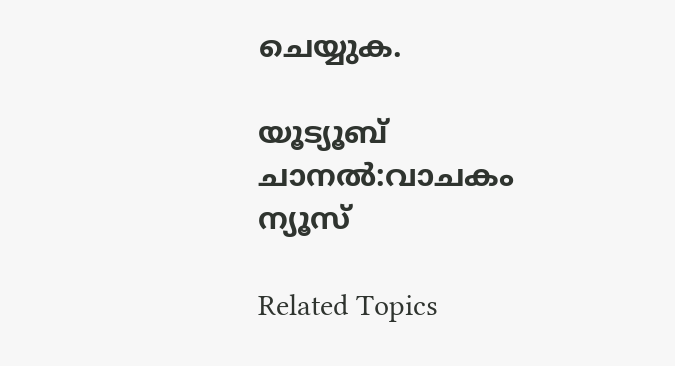ചെയ്യുക.

യൂട്യൂബ് ചാനൽ:വാചകം ന്യൂസ്

Related Topics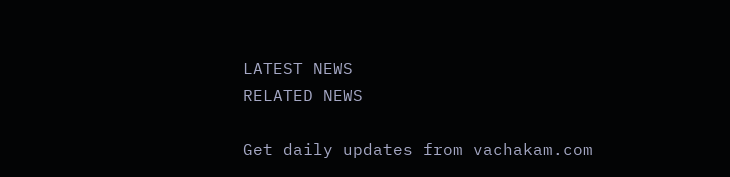LATEST NEWS
RELATED NEWS

Get daily updates from vachakam.com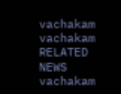vachakam
vachakam
RELATED NEWS
vachakam